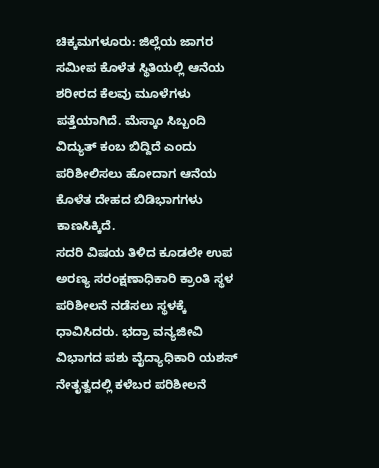ಚಿಕ್ಕಮಗಳೂರು: ಜಿಲ್ಲೆಯ ಜಾಗರ ಸಮೀಪ ಕೊಳೆತ ಸ್ಥಿತಿಯಲ್ಲಿ ಆನೆಯ ಶರೀರದ ಕೆಲವು ಮೂಳೆಗಳು ಪತ್ತೆಯಾಗಿದೆ. ಮೆಸ್ಕಾಂ ಸಿಬ್ಬಂದಿ ವಿದ್ಯುತ್ ಕಂಬ ಬಿದ್ದಿದೆ ಎಂದು ಪರಿಶೀಲಿಸಲು ಹೋದಾಗ ಆನೆಯ ಕೊಳೆತ ದೇಹದ ಬಿಡಿಭಾಗಗಳು ಕಾಣಸಿಕ್ಕಿದೆ.
ಸದರಿ ವಿಷಯ ತಿಳಿದ ಕೂಡಲೇ ಉಪ ಅರಣ್ಯ ಸರಂಕ್ಷಣಾಧಿಕಾರಿ ಕ್ರಾಂತಿ ಸ್ಥಳ ಪರಿಶೀಲನೆ ನಡೆಸಲು ಸ್ಥಳಕ್ಕೆ ಧಾವಿಸಿದರು. ಭದ್ರಾ ವನ್ಯಜೀವಿ ವಿಭಾಗದ ಪಶು ವೈದ್ಯಾಧಿಕಾರಿ ಯಶಸ್ ನೇತೃತ್ವದಲ್ಲಿ ಕಳೆಬರ ಪರಿಶೀಲನೆ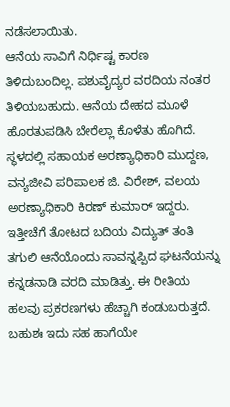ನಡೆಸಲಾಯಿತು.
ಆನೆಯ ಸಾವಿಗೆ ನಿರ್ಧಿಷ್ಟ ಕಾರಣ ತಿಳಿದುಬಂದಿಲ್ಲ. ಪಶುವೈದ್ಯರ ವರದಿಯ ನಂತರ ತಿಳಿಯಬಹುದು. ಆನೆಯ ದೇಹದ ಮೂಳೆ ಹೊರತುಪಡಿಸಿ ಬೇರೆಲ್ಲಾ ಕೊಳೆತು ಹೊಗಿದೆ. ಸ್ಥಳದಲ್ಲಿ ಸಹಾಯಕ ಅರಣ್ಯಾಧಿಕಾರಿ ಮುದ್ದಣ, ವನ್ಯಜೀವಿ ಪರಿಪಾಲಕ ಜಿ. ವಿರೇಶ್, ವಲಯ ಅರಣ್ಯಾಧಿಕಾರಿ ಕಿರಣ್ ಕುಮಾರ್ ಇದ್ದರು.
ಇತ್ತೀಚೆಗೆ ತೋಟದ ಬದಿಯ ವಿದ್ಯುತ್ ತಂತಿ ತಗುಲಿ ಆನೆಯೊಂದು ಸಾವನ್ನಪ್ಪಿದ ಘಟನೆಯನ್ನು ಕನ್ನಡನಾಡಿ ವರದಿ ಮಾಡಿತ್ತು. ಈ ರೀತಿಯ ಹಲವು ಪ್ರಕರಣಗಳು ಹೆಚ್ಚಾಗಿ ಕಂಡುಬರುತ್ತದೆ. ಬಹುಶಃ ಇದು ಸಹ ಹಾಗೆಯೇ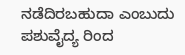ನಡೆದಿರಬಹುದಾ ಎಂಬುದು ಪಶುವೈದ್ಯ ರಿಂದ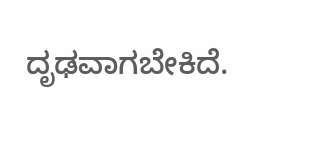ದೃಢವಾಗಬೇಕಿದೆ.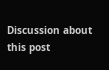Discussion about this post